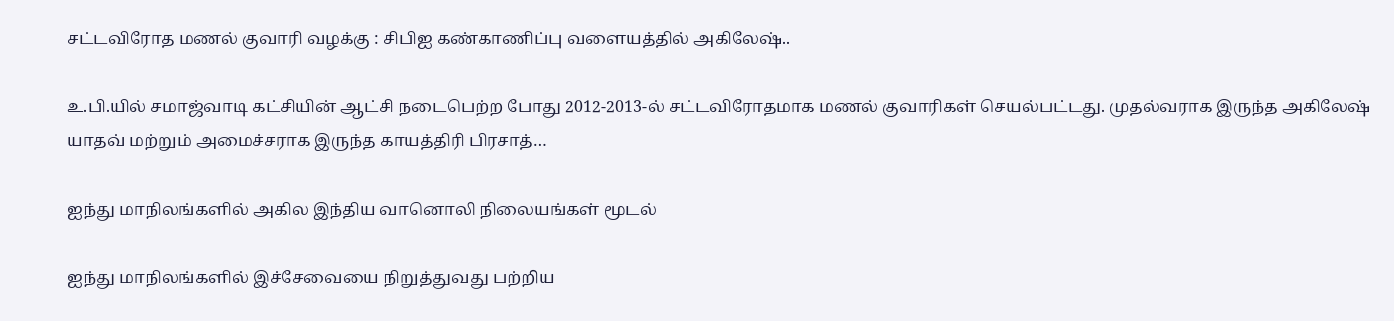சட்டவிரோத மணல் குவாரி வழக்கு : சிபிஐ கண்காணிப்பு வளையத்தில் அகிலேஷ்..

உ.பி.யில் சமாஜ்வாடி கட்சியின் ஆட்சி நடைபெற்ற போது 2012-2013-ல் சட்டவிரோதமாக மணல் குவாரிகள் செயல்பட்டது. முதல்வராக இருந்த அகிலேஷ் யாதவ் மற்றும் அமைச்சராக இருந்த காயத்திரி பிரசாத்…

ஐந்து மாநிலங்களில் அகில இந்திய வானொலி நிலையங்கள் மூடல்

ஐந்து மாநிலங்களில் இச்சேவையை நிறுத்துவது பற்றிய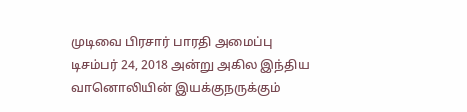முடிவை பிரசார் பாரதி அமைப்பு டிசம்பர் 24, 2018 அன்று அகில இந்திய வானொலியின் இயக்குநருக்கும்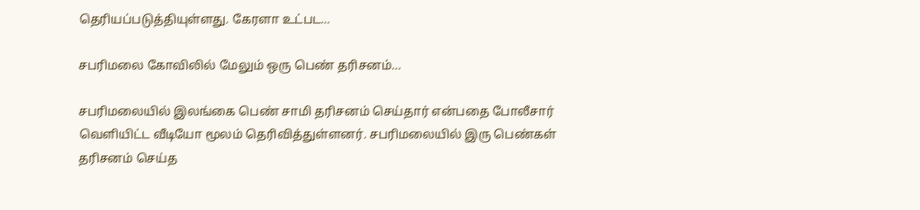தெரியப்படுத்தியுள்ளது. கேரளா உட்பட…

சபரிமலை கோவிலில் மேலும் ஒரு பெண் தரிசனம்…

சபரிமலையில் இலங்கை பெண் சாமி தரிசனம் செய்தார் என்பதை போலீசார் வெளியிட்ட வீடியோ மூலம் தெரிவித்துள்ளனர். சபரிமலையில் இரு பெண்கள் தரிசனம் செய்த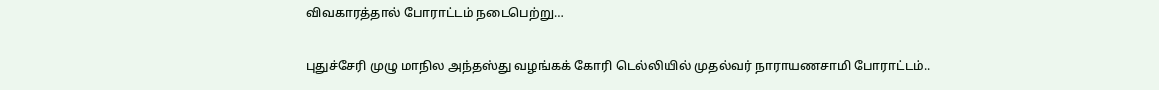விவகாரத்தால் போராட்டம் நடைபெற்று…

புதுச்சேரி முழு மாநில அந்தஸ்து வழங்கக் கோரி டெல்லியில் முதல்வர் நாராயணசாமி போராட்டம்..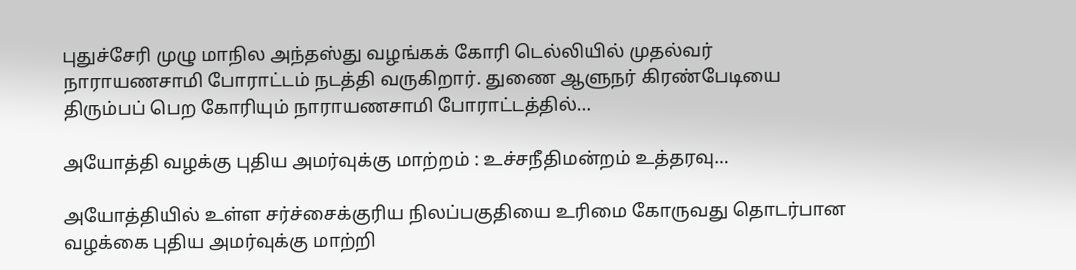புதுச்சேரி முழு மாநில அந்தஸ்து வழங்கக் கோரி டெல்லியில் முதல்வர் நாராயணசாமி போராட்டம் நடத்தி வருகிறார். துணை ஆளுநர் கிரண்பேடியை திரும்பப் பெற கோரியும் நாராயணசாமி போராட்டத்தில்…

அயோத்தி வழக்கு புதிய அமர்வுக்கு மாற்றம் : உச்சநீதிமன்றம் உத்தரவு…

அயோத்தியில் உள்ள சர்ச்சைக்குரிய நிலப்பகுதியை உரிமை கோருவது தொடர்பான வழக்கை புதிய அமர்வுக்கு மாற்றி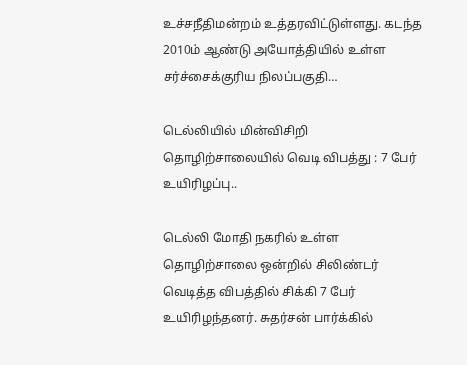உச்சநீதிமன்றம் உத்தரவிட்டுள்ளது. கடந்த 2010ம் ஆண்டு அயோத்தியில் உள்ள சர்ச்சைக்குரிய நிலப்பகுதி…

டெல்லியில் மின்விசிறி தொழிற்சாலையில் வெடி விபத்து : 7 பேர் உயிரிழப்பு..

டெல்லி மோதி நகரில் உள்ள தொழிற்சாலை ஒன்றில் சிலிண்டர் வெடித்த விபத்தில் சிக்கி 7 பேர் உயிரிழந்தனர். சுதர்சன் பார்க்கில்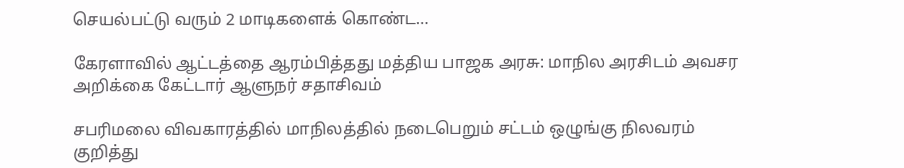செயல்பட்டு வரும் 2 மாடிகளைக் கொண்ட…

கேரளாவில் ஆட்டத்தை ஆரம்பித்தது மத்திய பாஜக அரசு: மாநில அரசிடம் அவசர அறிக்கை கேட்டார் ஆளுநர் சதாசிவம்

சபரிமலை விவகாரத்தில் மாநிலத்தில் நடைபெறும் சட்டம் ஒழுங்கு நிலவரம் குறித்து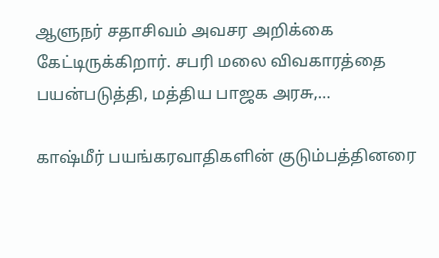ஆளுநர் சதாசிவம் அவசர அறிக்கை கேட்டிருக்கிறார். சபரி மலை விவகாரத்தை பயன்படுத்தி, மத்திய பாஜக அரசு,…

காஷ்மீர் பயங்கரவாதிகளின் குடும்பத்தினரை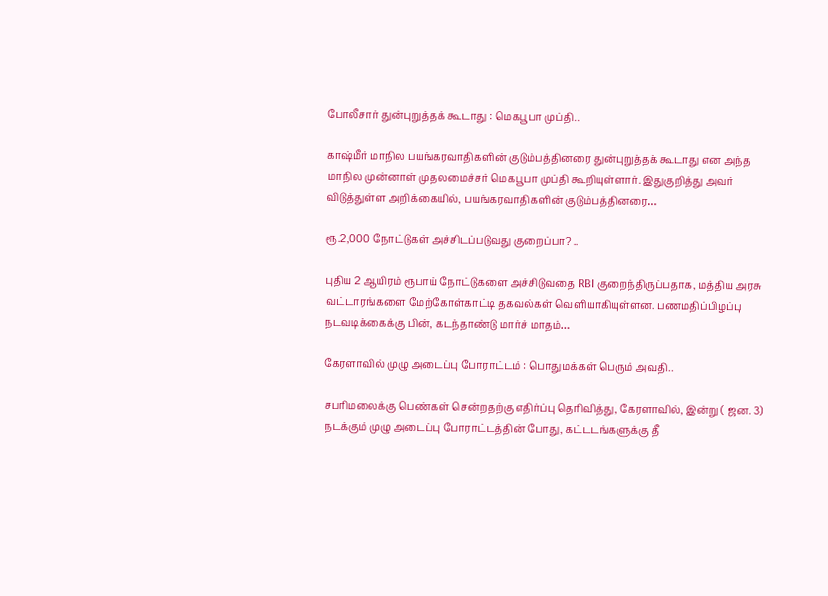போலீசார் துன்புறுத்தக் கூடாது : மெகபூபா முப்தி..

காஷ்மீர் மாநில பயங்கரவாதிகளின் குடும்பத்தினரை துன்புறுத்தக் கூடாது என அந்த மாநில முன்னாள் முதலமைச்சர் மெகபூபா முப்தி கூறியுள்ளார். இதுகுறித்து அவர் விடுத்துள்ள அறிக்கையில், பயங்கரவாதிகளின் குடும்பத்தினரை…

ரூ.2,000 நோட்டுகள் அச்சிடப்படுவது குறைப்பா? ..

புதிய 2 ஆயிரம் ரூபாய் நோட்டுகளை அச்சிடுவதை RBI குறைந்திருப்பதாக, மத்திய அரசு வட்டாரங்களை மேற்கோள்காட்டி தகவல்கள் வெளியாகியுள்ளன. பணமதிப்பிழப்பு நடவடிக்கைக்கு பின், கடந்தாண்டு மார்ச் மாதம்…

கேரளாவில் முழு அடைப்பு போராட்டம் : பொதுமக்கள் பெரும் அவதி..

சபரிமலைக்கு பெண்கள் சென்றதற்கு எதிர்ப்பு தெரிவித்து, கேரளாவில், இன்று ( ஜன. 3) நடக்கும் முழு அடைப்பு போராட்டத்தின் போது, கட்டடங்களுக்கு தீ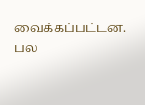வைக்கப்பட்டன. பல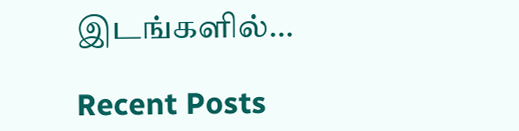இடங்களில்…

Recent Posts